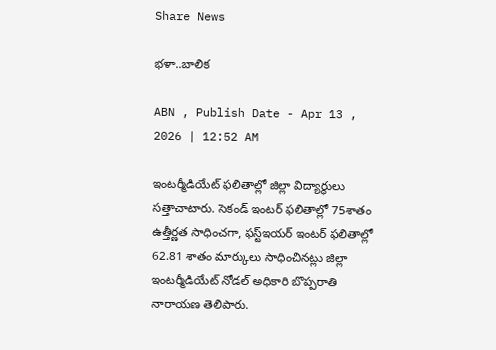Share News

భళా..బాలిక

ABN , Publish Date - Apr 13 , 2026 | 12:52 AM

ఇంటర్మీడియేట్‌ ఫలితాల్లో జిల్లా విద్యార్థులు సత్తాచాటారు. సెకండ్‌ ఇంటర్‌ ఫలితాల్లో 75శాతం ఉత్తీర్ణత సాధించగా, ఫస్ట్‌ఇయర్‌ ఇంటర్‌ ఫలితాల్లో 62.81 శాతం మార్కులు సాధించినట్లు జిల్లా ఇంటర్మీడియేట్‌ నోడల్‌ అధికారి బొప్పరాతి నారాయణ తెలిపారు.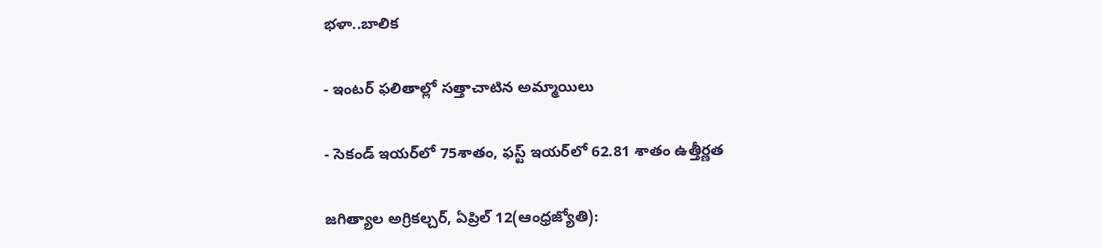భళా..బాలిక

- ఇంటర్‌ ఫలితాల్లో సత్తాచాటిన అమ్మాయిలు

- సెకండ్‌ ఇయర్‌లో 75శాతం, ఫస్ట్‌ ఇయర్‌లో 62.81 శాతం ఉత్తీర్ణత

జగిత్యాల అగ్రికల్చర్‌, ఏప్రిల్‌ 12(ఆంధ్రజ్యోతి):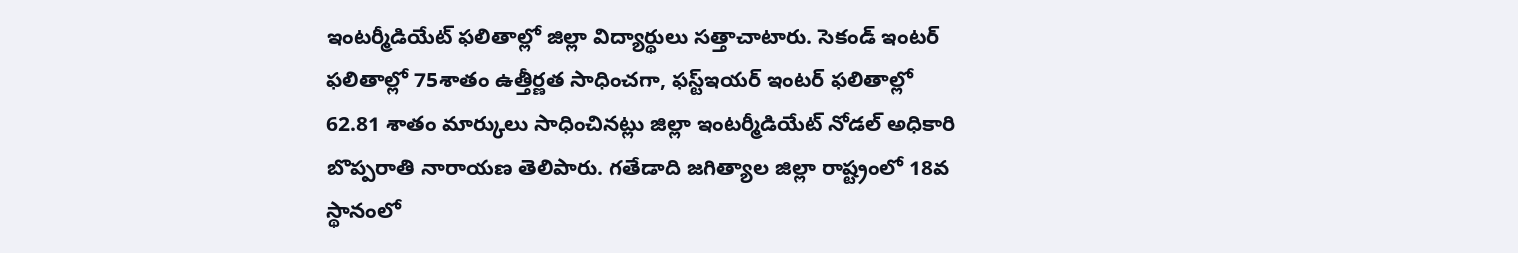ఇంటర్మీడియేట్‌ ఫలితాల్లో జిల్లా విద్యార్థులు సత్తాచాటారు. సెకండ్‌ ఇంటర్‌ ఫలితాల్లో 75శాతం ఉత్తీర్ణత సాధించగా, ఫస్ట్‌ఇయర్‌ ఇంటర్‌ ఫలితాల్లో 62.81 శాతం మార్కులు సాధించినట్లు జిల్లా ఇంటర్మీడియేట్‌ నోడల్‌ అధికారి బొప్పరాతి నారాయణ తెలిపారు. గతేడాది జగిత్యాల జిల్లా రాష్ట్రంలో 18వ స్థానంలో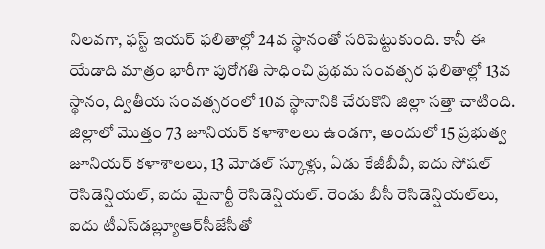నిలవగా, ఫస్ట్‌ ఇయర్‌ ఫలితాల్లో 24వ స్థానంతో సరిపెట్టుకుంది. కానీ ఈ యేడాది మాత్రం భారీగా పురోగతి సాధించి ప్రథమ సంవత్సర ఫలితాల్లో 13వ స్థానం, ద్వితీయ సంవత్సరంలో 10వ స్థానానికి చేరుకొని జిల్లా సత్తా చాటింది. జిల్లాలో మొత్తం 73 జూనియర్‌ కళాశాలలు ఉండగా, అందులో 15 ప్రభుత్వ జూనియర్‌ కళాశాలలు, 13 మోడల్‌ స్కూళ్లు, ఏడు కేజీబీవీ, ఐదు సోషల్‌ రెసిడెన్షియల్‌, ఐదు మైనార్టీ రెసిడెన్షియల్‌. రెండు బీసీ రెసిడెన్షియల్‌లు, ఐదు టీఎస్‌డబ్ల్యూఆర్‌సీజేసీతో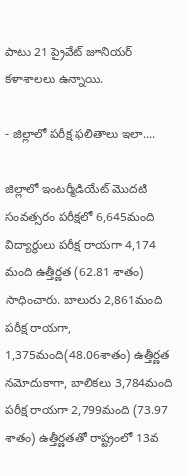పాటు 21 ప్రైవేట్‌ జూనియర్‌ కళాశాలలు ఉన్నాయి.

- జిల్లాలో పరీక్ష ఫలితాలు ఇలా....

జిల్లాలో ఇంటర్మీడియేట్‌ మొదటి సంవత్సరం పరీక్షలో 6,645మంది విద్యార్థులు పరీక్ష రాయగా 4,174 మంది ఉత్తీర్ణత (62.81 శాతం) సాధించారు. బాలురు 2,861మంది పరీక్ష రాయగా, 1,375మంది(48.06శాతం) ఉత్తీర్ణత నమోదుకాగా, బాలికలు 3,784మంది పరీక్ష రాయగా 2,799మంది (73.97 శాతం) ఉత్తీర్ణతతో రాష్ట్రంలో 13వ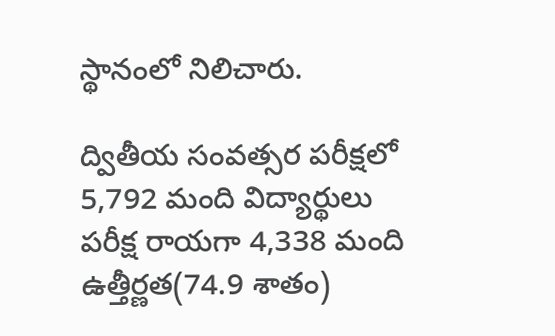స్థానంలో నిలిచారు.

ద్వితీయ సంవత్సర పరీక్షలో 5,792 మంది విద్యార్థులు పరీక్ష రాయగా 4,338 మంది ఉత్తీర్ణత(74.9 శాతం)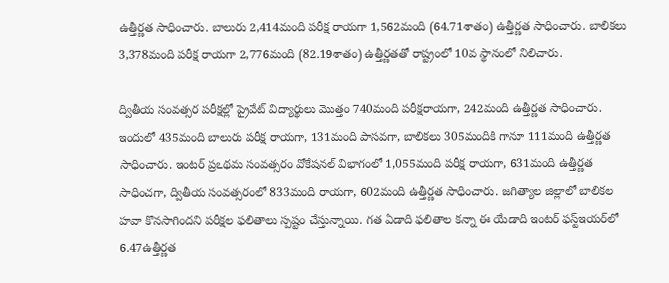ఉత్తీర్ణత సాధించారు. బాలురు 2,414మంది పరీక్ష రాయగా 1,562మంది (64.71శాతం) ఉత్తీర్ణత సాధించారు. బాలికలు 3,378మంది పరీక్ష రాయగా 2,776మంది (82.19శాతం) ఉత్తీర్ణతతో రాష్ట్రంలో 10వ స్థానంలో నిలిచారు.

ద్వితీయ సంవత్సర పరీక్షల్లో ప్రైవేట్‌ విద్యార్థులు మొత్తం 740మంది పరీక్షరాయగా, 242మంది ఉత్తీర్ణత సాధించారు. ఇందులో 435మంది బాలురు పరీక్ష రాయగా, 131మంది పాసవగా, బాలికలు 305మందికి గానూ 111మంది ఉత్తీర్ణత సాధించారు. ఇంటర్‌ ప్రఽథమ సంవత్సరం వోకేషనల్‌ విభాగంలో 1,055మంది పరీక్ష రాయగా, 631మంది ఉత్తీర్ణత సాధించగా, ద్వితీయ సంవత్సరంలో 833మంది రాయగా, 602మంది ఉత్తీర్ణత సాధించారు. జగిత్యాల జిల్లాలో బాలికల హవా కొనసాగిందని పరీక్షల ఫలితాలు స్పష్టం చేస్తున్నాయి. గత ఏడాది ఫలితాల కన్నా ఈ యేడాది ఇంటర్‌ ఫస్ట్‌ఇయర్‌లో 6.47ఉత్తీర్ణత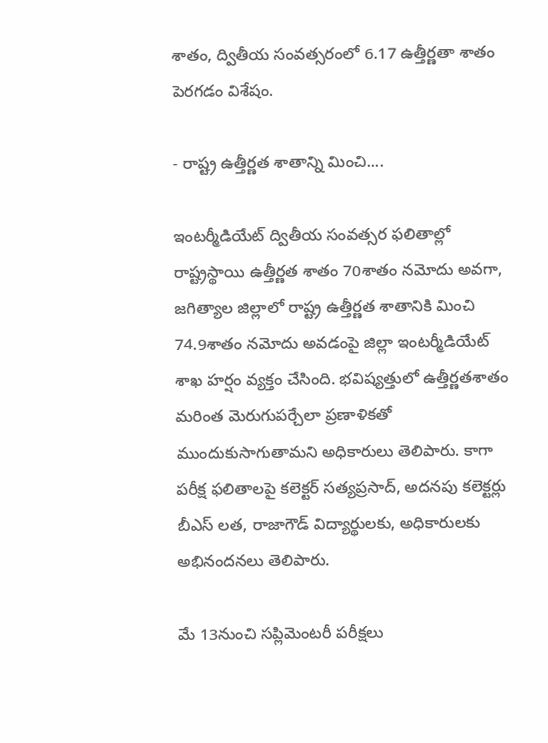శాతం, ద్వితీయ సంవత్సరంలో 6.17 ఉత్తీర్ణతా శాతం పెరగడం విశేషం.

- రాష్ట్ర ఉత్తీర్ణత శాతాన్ని మించి....

ఇంటర్మీడియేట్‌ ద్వితీయ సంవత్సర ఫలితాల్లో రాష్ట్రస్థాయి ఉత్తీర్ణత శాతం 70శాతం నమోదు అవగా, జగిత్యాల జిల్లాలో రాష్ట్ర ఉత్తీర్ణత శాతానికి మించి 74.9శాతం నమోదు అవడంపై జిల్లా ఇంటర్మీడియేట్‌ శాఖ హర్షం వ్యక్తం చేసింది. భవిష్యత్తులో ఉత్తీర్ణతశాతం మరింత మెరుగుపర్చేలా ప్రణాళికతో ముందుకుసాగుతామని అధికారులు తెలిపారు. కాగా పరీక్ష ఫలితాలపై కలెక్టర్‌ సత్యప్రసాద్‌, అదనపు కలెక్టర్లు బీఎస్‌ లత, రాజాగౌడ్‌ విద్యార్థులకు, అధికారులకు అభినందనలు తెలిపారు.

మే 13నుంచి సప్లిమెంటరీ పరీక్షలు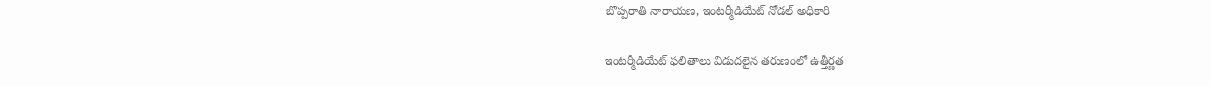బొప్పరాతి నారాయణ, ఇంటర్మీడియేట్‌ నోడల్‌ అధికారి

ఇంటర్మీడియేట్‌ ఫలితాలు విడుదలైన తరుణంలో ఉత్తీర్ణత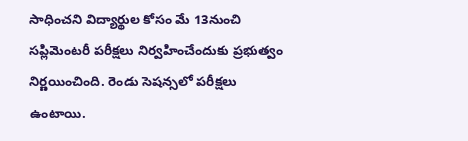సాధించని విద్యార్థుల కోసం మే 13నుంచి సప్లిమెంటరీ పరీక్షలు నిర్వహించేందుకు ప్రభుత్వం నిర్ణయించింది. రెండు సెషన్సలో పరీక్షలు ఉంటాయి.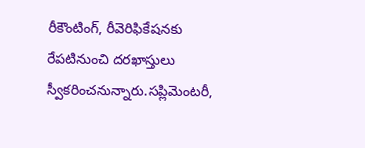రీకౌంటింగ్‌, రీవెరిఫికేషనకు రేపటినుంచి దరఖాస్తులు స్వీకరించనున్నారు.సప్లిమెంటరీ,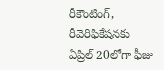రీకౌంటింగ్‌, రీవెరిఫికేషనకు ఏప్రిల్‌ 20లోగా ఫీజు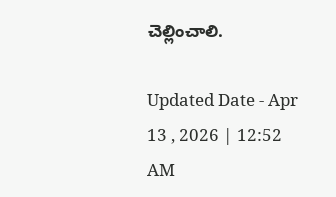చెల్లించాలి.

Updated Date - Apr 13 , 2026 | 12:52 AM